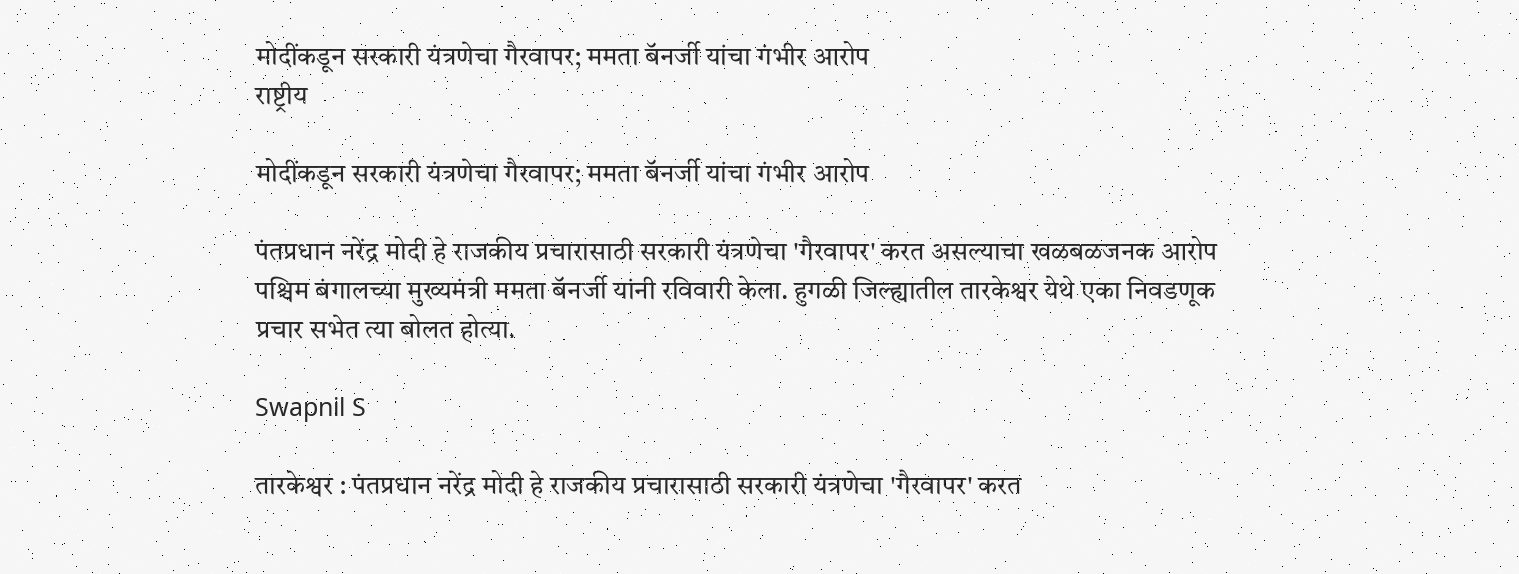मोदींकडून सरकारी यंत्रणेचा गैरवापर; ममता बॅनर्जी यांचा गंभीर आरोप
राष्ट्रीय

मोदींकडून सरकारी यंत्रणेचा गैरवापर; ममता बॅनर्जी यांचा गंभीर आरोप

पंतप्रधान नरेंद्र मोदी हे राजकीय प्रचारासाठी सरकारी यंत्रणेचा 'गैरवापर' करत असल्याचा खळबळजनक आरोप पश्चिम बंगालच्या मुख्यमंत्री ममता बॅनर्जी यांनी रविवारी केला. हुगळी जिल्ह्यातील तारकेश्वर येथे एका निवडणूक प्रचार सभेत त्या बोलत होत्या.

Swapnil S

तारकेश्वर : पंतप्रधान नरेंद्र मोदी हे राजकीय प्रचारासाठी सरकारी यंत्रणेचा 'गैरवापर' करत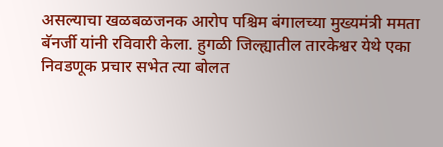असल्याचा खळबळजनक आरोप पश्चिम बंगालच्या मुख्यमंत्री ममता बॅनर्जी यांनी रविवारी केला. हुगळी जिल्ह्यातील तारकेश्वर येथे एका निवडणूक प्रचार सभेत त्या बोलत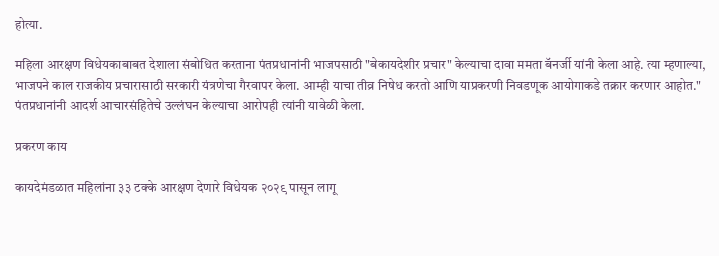होत्या.

महिला आरक्षण विधेयकाबाबत देशाला संबोधित करताना पंतप्रधानांनी भाजपसाठी "बेकायदेशीर प्रचार" केल्याचा दावा ममता बॅनर्जी यांनी केला आहे. त्या म्हणाल्या, भाजपने काल राजकीय प्रचारासाठी सरकारी यंत्रणेचा गैरवापर केला. आम्ही याचा तीव्र निषेध करतो आणि याप्रकरणी निवडणूक आयोगाकडे तक्रार करणार आहोत." पंतप्रधानांनी आदर्श आचारसंहितेचे उल्लंघन केल्याचा आरोपही त्यांनी यावेळी केला.

प्रकरण काय

कायदेमंडळात महिलांना ३३ टक्के आरक्षण देणारे विधेयक २०२९ पासून लागू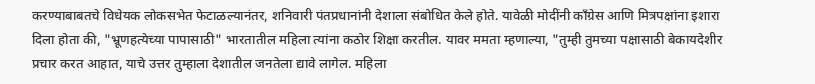करण्याबाबतचे विधेयक लोकसभेत फेटाळल्यानंतर, शनिवारी पंतप्रधानांनी देशाला संबोधित केले होते. यावेळी मोदींनी काँग्रेस आणि मित्रपक्षांना इशारा दिला होता की, "भ्रूणहत्येच्या पापासाठी" भारतातील महिला त्यांना कठोर शिक्षा करतील. यावर ममता म्हणाल्या, "तुम्ही तुमच्या पक्षासाठी बेकायदेशीर प्रचार करत आहात, याचे उत्तर तुम्हाला देशातील जनतेला द्यावे लागेल. महिला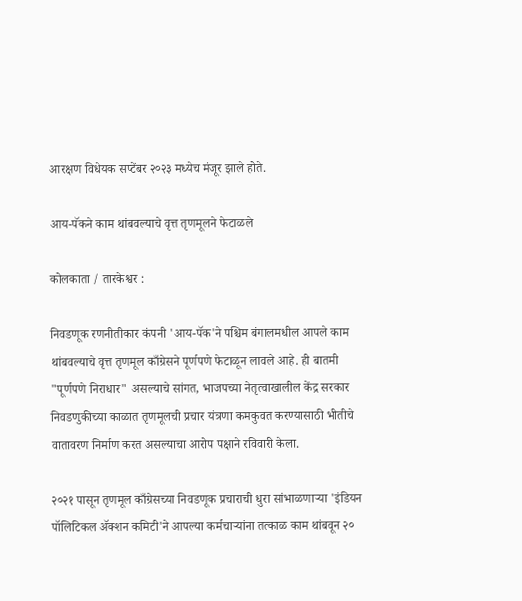आरक्षण विधेयक सप्टेंबर २०२३ मध्येच मंजूर झाले होते.

आय-पॅकने काम थांबवल्याचे वृत्त तृणमूलने फेटाळले

कोलकाता / तारकेश्वर :

निवडणूक रणनीतीकार कंपनी 'आय-पॅक'ने पश्चिम बंगालमधील आपले काम थांबवल्याचे वृत्त तृणमूल काँग्रेसने पूर्णपणे फेटाळून लावले आहे. ही बातमी "पूर्णपणे निराधार" असल्याचे सांगत, भाजपच्या नेतृत्वाखालील केंद्र सरकार निवडणुकीच्या काळात तृणमूलची प्रचार यंत्रणा कमकुवत करण्यासाठी भीतीचे वातावरण निर्माण करत असल्याचा आरोप पक्षाने रविवारी केला.

२०२१ पासून तृणमूल काँग्रेसच्या निवडणूक प्रचाराची धुरा सांभाळणाऱ्या 'इंडियन पॉलिटिकल ॲक्शन कमिटी'ने आपल्या कर्मचाऱ्यांना तत्काळ काम थांबवून २०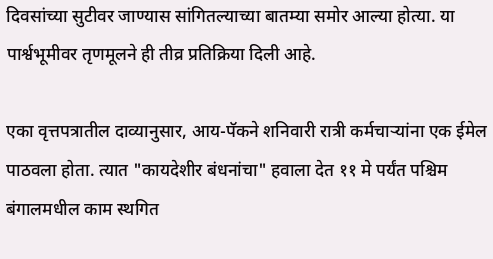दिवसांच्या सुटीवर जाण्यास सांगितल्याच्या बातम्या समोर आल्या होत्या. या पार्श्वभूमीवर तृणमूलने ही तीव्र प्रतिक्रिया दिली आहे.

एका वृत्तपत्रातील दाव्यानुसार, आय-पॅकने शनिवारी रात्री कर्मचाऱ्यांना एक ईमेल पाठवला होता. त्यात "कायदेशीर बंधनांचा" हवाला देत ११ मे पर्यंत पश्चिम बंगालमधील काम स्थगित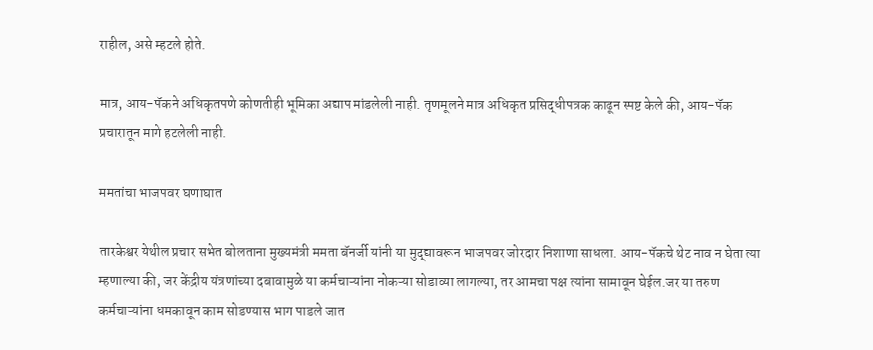राहील, असे म्हटले होते.

मात्र, आय-पॅकने अधिकृतपणे कोणतीही भूमिका अद्याप मांडलेली नाही. तृणमूलने मात्र अधिकृत प्रसिद्धीपत्रक काढून स्पष्ट केले की, आय-पॅक प्रचारातून मागे हटलेली नाही.

ममतांचा भाजपवर घणाघात

तारकेश्वर येथील प्रचार सभेत बोलताना मुख्यमंत्री ममता बॅनर्जी यांनी या मुद्द्यावरून भाजपवर जोरदार निशाणा साधला. आय-पॅकचे थेट नाव न घेता त्या म्हणाल्या की, जर केंद्रीय यंत्रणांच्या दबावामुळे या कर्मचाऱ्यांना नोकऱ्या सोडाव्या लागल्या, तर आमचा पक्ष त्यांना सामावून घेईल.जर या तरुण कर्मचाऱ्यांना धमकावून काम सोडण्यास भाग पाडले जात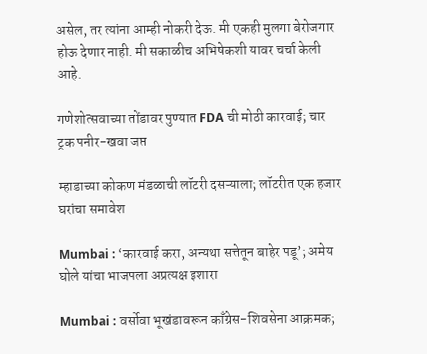असेल, तर त्यांना आम्ही नोकरी देऊ. मी एकही मुलगा बेरोजगार होऊ देणार नाही. मी सकाळीच अभिषेकशी यावर चर्चा केली आहे.

गणेशोत्सवाच्या तोंडावर पुण्यात FDA ची मोठी कारवाई; चार ट्रक पनीर-खवा जप्त

म्हाडाच्या कोकण मंडळाची लॉटरी दसऱ्याला; लॉटरीत एक हजार घरांचा समावेश

Mumbai : ‘कारवाई करा, अन्यथा सत्तेतून बाहेर पडू’; अमेय घोले यांचा भाजपला अप्रत्यक्ष इशारा

Mumbai : वर्सोवा भूखंडावरून काँग्रेस-शिवसेना आक्रमक;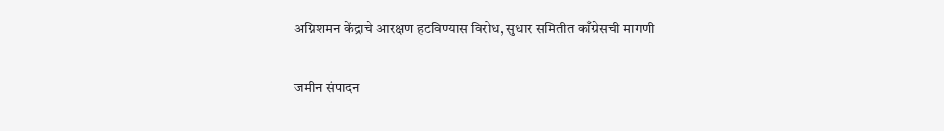अग्निशमन केंद्राचे आरक्षण हटविण्यास विरोध, सुधार समितीत काँग्रेसची मागणी

जमीन संपादन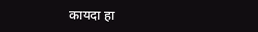कायदा हा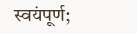स्वयंपूर्ण;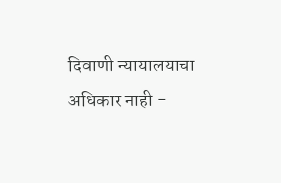दिवाणी न्यायालयाचा अधिकार नाही -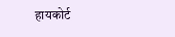हायकोर्ट